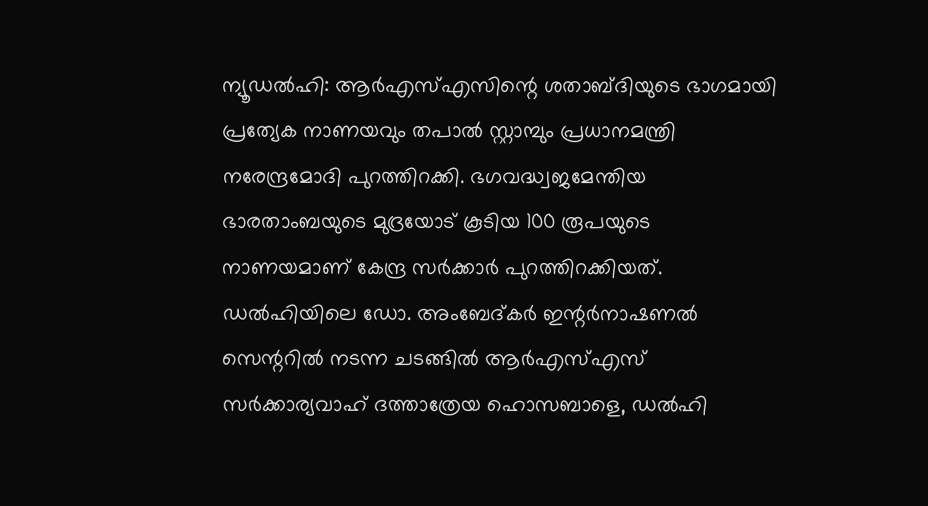ന്യൂഡൽഹി: ആർഎസ്എസിന്റെ ശതാബ്ദിയുടെ ഭാഗമായി പ്രത്യേക നാണയവും തപാൽ സ്റ്റാമ്പും പ്രധാനമന്ത്രി നരേന്ദ്രമോദി പുറത്തിറക്കി. ഭഗവദ്ധ്വജമേന്തിയ ഭാരതാംബയുടെ മുദ്രയോട് കൂടിയ 100 രൂപയുടെ നാണയമാണ് കേന്ദ്ര സർക്കാർ പുറത്തിറക്കിയത്. ഡൽഹിയിലെ ഡോ. അംബേദ്കർ ഇന്റർനാഷണൽ സെന്ററിൽ നടന്ന ചടങ്ങിൽ ആർഎസ്എസ് സർക്കാര്യവാഹ് ദത്താത്രേയ ഹൊസബാളെ, ഡൽഹി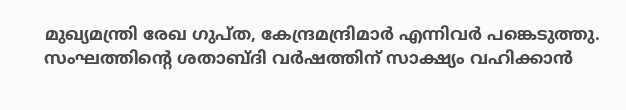മുഖ്യമന്ത്രി രേഖ ഗുപ്ത, കേന്ദ്രമന്ദ്രിമാർ എന്നിവർ പങ്കെടുത്തു.
സംഘത്തിന്റെ ശതാബ്ദി വർഷത്തിന് സാക്ഷ്യം വഹിക്കാൻ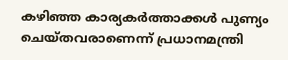കഴിഞ്ഞ കാര്യകർത്താക്കൾ പുണ്യം ചെയ്തവരാണെന്ന് പ്രധാനമന്ത്രി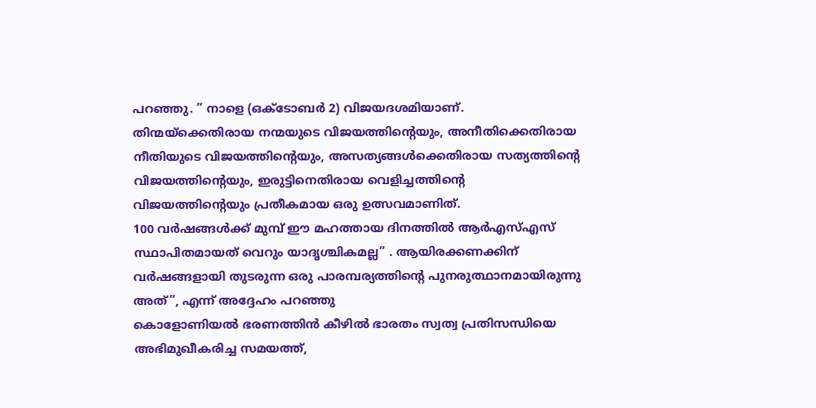പറഞ്ഞു. ” നാളെ (ഒക്ടോബർ 2) വിജയദശമിയാണ്. തിന്മയ്ക്കെതിരായ നന്മയുടെ വിജയത്തിന്റെയും, അനീതിക്കെതിരായ നീതിയുടെ വിജയത്തിന്റെയും, അസത്യങ്ങൾക്കെതിരായ സത്യത്തിന്റെ വിജയത്തിന്റെയും, ഇരുട്ടിനെതിരായ വെളിച്ചത്തിന്റെ വിജയത്തിന്റെയും പ്രതീകമായ ഒരു ഉത്സവമാണിത്.
100 വർഷങ്ങൾക്ക് മുമ്പ് ഈ മഹത്തായ ദിനത്തിൽ ആർഎസ്എസ് സ്ഥാപിതമായത് വെറും യാദൃശ്ചികമല്ല” . ആയിരക്കണക്കിന് വർഷങ്ങളായി തുടരുന്ന ഒരു പാരമ്പര്യത്തിന്റെ പുനരുത്ഥാനമായിരുന്നു അത്”, എന്ന് അദ്ദേഹം പറഞ്ഞു
കൊളോണിയൽ ഭരണത്തിൻ കീഴിൽ ഭാരതം സ്വത്വ പ്രതിസന്ധിയെ അഭിമുഖീകരിച്ച സമയത്ത്,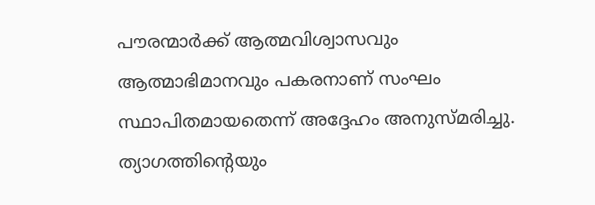പൗരന്മാർക്ക് ആത്മവിശ്വാസവും ആത്മാഭിമാനവും പകരനാണ് സംഘം സ്ഥാപിതമായതെന്ന് അദ്ദേഹം അനുസ്മരിച്ചു. ത്യാഗത്തിന്റെയും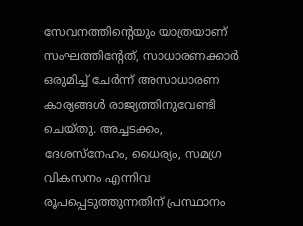സേവനത്തിന്റെയും യാത്രയാണ് സംഘത്തിന്റേത്, സാധാരണക്കാർ ഒരുമിച്ച് ചേർന്ന് അസാധാരണ കാര്യങ്ങൾ രാജ്യത്തിനുവേണ്ടി ചെയ്തു. അച്ചടക്കം, ദേശസ്നേഹം, ധൈര്യം, സമഗ്ര വികസനം എന്നിവ രൂപപ്പെടുത്തുന്നതിന് പ്രസ്ഥാനം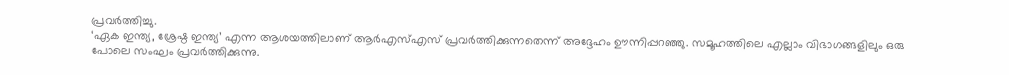പ്രവർത്തിച്ചു.
‘ഏക ഇന്ത്യ, ശ്രേഷ്ഠ ഇന്ത്യ’ എന്ന ആശയത്തിലാണ് ആർഎസ്എസ് പ്രവർത്തിക്കുന്നതെന്ന് അദ്ദേഹം ഊന്നിപ്പറഞ്ഞു. സമൂഹത്തിലെ എല്ലാം വിഭാഗങ്ങളിലും ഒരു പോലെ സംഘം പ്രവർത്തിക്കുന്നു.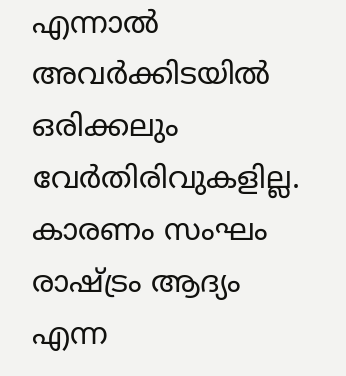എന്നാൽ അവർക്കിടയിൽ ഒരിക്കലും വേർതിരിവുകളില്ല. കാരണം സംഘം രാഷ്ട്രം ആദ്യം എന്ന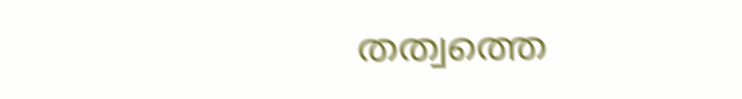തത്വത്തെ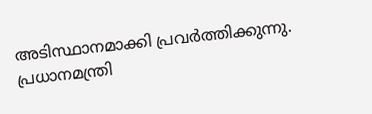അടിസ്ഥാനമാക്കി പ്രവർത്തിക്കുന്നു. പ്രധാനമന്ത്രി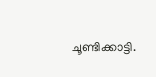ചൂണ്ടിക്കാട്ടി.